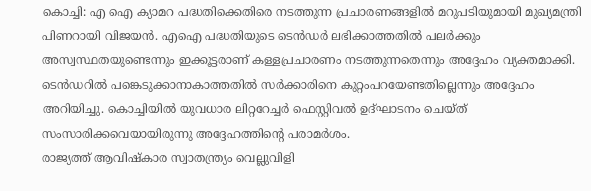കൊച്ചി: എ ഐ ക്യാമറ പദ്ധതിക്കെതിരെ നടത്തുന്ന പ്രചാരണങ്ങളിൽ മറുപടിയുമായി മുഖ്യമന്ത്രി പിണറായി വിജയൻ. എഐ പദ്ധതിയുടെ ടെൻഡർ ലഭിക്കാത്തതിൽ പലർക്കും അസ്വസ്ഥതയുണ്ടെന്നും ഇക്കൂട്ടരാണ് കള്ളപ്രചാരണം നടത്തുന്നതെന്നും അദ്ദേഹം വ്യക്തമാക്കി. ടെൻഡറിൽ പങ്കെടുക്കാനാകാത്തതിൽ സർക്കാരിനെ കുറ്റംപറയേണ്ടതില്ലെന്നും അദ്ദേഹം അറിയിച്ചു. കൊച്ചിയിൽ യുവധാര ലിറ്ററേച്ചർ ഫെസ്റ്റിവൽ ഉദ്ഘാടനം ചെയ്ത് സംസാരിക്കവെയായിരുന്നു അദ്ദേഹത്തിന്റെ പരാമർശം.
രാജ്യത്ത് ആവിഷ്കാര സ്വാതന്ത്ര്യം വെല്ലുവിളി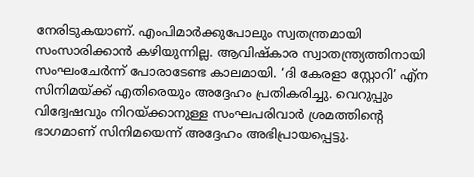നേരിടുകയാണ്. എംപിമാർക്കുപോലും സ്വതന്ത്രമായി സംസാരിക്കാൻ കഴിയുന്നില്ല. ആവിഷ്കാര സ്വാതന്ത്ര്യത്തിനായി സംഘംചേർന്ന് പോരാടേണ്ട കാലമായി. ‘ദി കേരളാ സ്റ്റോറി’ എ്ന സിനിമയ്ക്ക് എതിരെയും അദ്ദേഹം പ്രതികരിച്ചു. വെറുപ്പും വിദ്വേഷവും നിറയ്ക്കാനുള്ള സംഘപരിവാർ ശ്രമത്തിന്റെ ഭാഗമാണ് സിനിമയെന്ന് അദ്ദേഹം അഭിപ്രായപ്പെട്ടു.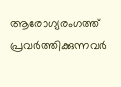ആരോഗ്യരംഗത്ത് പ്രവർത്തിക്കുന്നവർ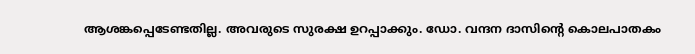ആശങ്കപ്പെടേണ്ടതില്ല. അവരുടെ സുരക്ഷ ഉറപ്പാക്കും. ഡോ. വന്ദന ദാസിന്റെ കൊലപാതകം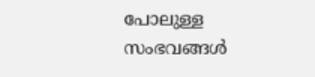പോലുള്ള സംഭവങ്ങൾ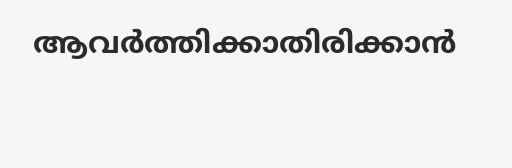ആവർത്തിക്കാതിരിക്കാൻ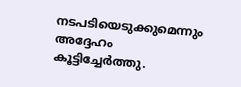നടപടിയെടുക്കുമെന്നും അദ്ദേഹം കൂട്ടിച്ചേർത്തു.